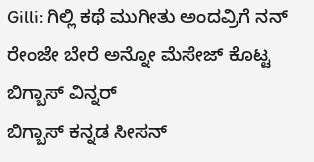Gilli: ಗಿಲ್ಲಿ ಕಥೆ ಮುಗೀತು ಅಂದವ್ರಿಗೆ ನನ್ ರೇಂಜೇ ಬೇರೆ ಅನ್ನೋ ಮೆಸೇಜ್ ಕೊಟ್ಟ ಬಿಗ್ಬಾಸ್ ವಿನ್ನರ್
ಬಿಗ್ಬಾಸ್ ಕನ್ನಡ ಸೀಸನ್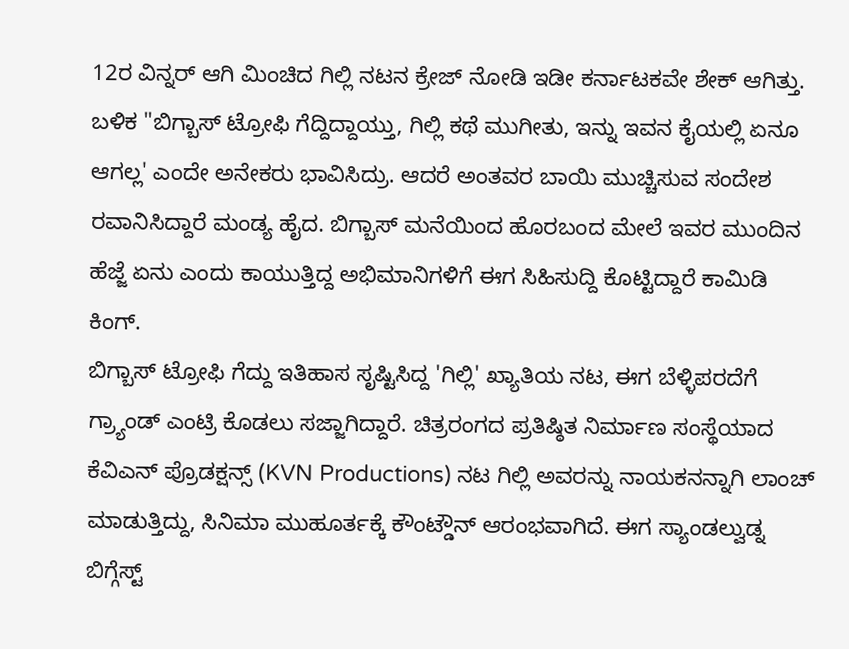12ರ ವಿನ್ನರ್ ಆಗಿ ಮಿಂಚಿದ ಗಿಲ್ಲಿ ನಟನ ಕ್ರೇಜ್ ನೋಡಿ ಇಡೀ ಕರ್ನಾಟಕವೇ ಶೇಕ್ ಆಗಿತ್ತು. ಬಳಿಕ "ಬಿಗ್ಬಾಸ್ ಟ್ರೋಫಿ ಗೆದ್ದಿದ್ದಾಯ್ತು, ಗಿಲ್ಲಿ ಕಥೆ ಮುಗೀತು, ಇನ್ನು ಇವನ ಕೈಯಲ್ಲಿ ಏನೂ ಆಗಲ್ಲ' ಎಂದೇ ಅನೇಕರು ಭಾವಿಸಿದ್ರು. ಆದರೆ ಅಂತವರ ಬಾಯಿ ಮುಚ್ಚಿಸುವ ಸಂದೇಶ ರವಾನಿಸಿದ್ದಾರೆ ಮಂಡ್ಯ ಹೈದ. ಬಿಗ್ಬಾಸ್ ಮನೆಯಿಂದ ಹೊರಬಂದ ಮೇಲೆ ಇವರ ಮುಂದಿನ ಹೆಜ್ಜೆ ಏನು ಎಂದು ಕಾಯುತ್ತಿದ್ದ ಅಭಿಮಾನಿಗಳಿಗೆ ಈಗ ಸಿಹಿಸುದ್ದಿ ಕೊಟ್ಟಿದ್ದಾರೆ ಕಾಮಿಡಿ ಕಿಂಗ್.
ಬಿಗ್ಬಾಸ್ ಟ್ರೋಫಿ ಗೆದ್ದು ಇತಿಹಾಸ ಸೃಷ್ಟಿಸಿದ್ದ 'ಗಿಲ್ಲಿ' ಖ್ಯಾತಿಯ ನಟ, ಈಗ ಬೆಳ್ಳಿಪರದೆಗೆ ಗ್ರ್ಯಾಂಡ್ ಎಂಟ್ರಿ ಕೊಡಲು ಸಜ್ಜಾಗಿದ್ದಾರೆ. ಚಿತ್ರರಂಗದ ಪ್ರತಿಷ್ಠಿತ ನಿರ್ಮಾಣ ಸಂಸ್ಥೆಯಾದ ಕೆವಿಎನ್ ಪ್ರೊಡಕ್ಷನ್ಸ್ (KVN Productions) ನಟ ಗಿಲ್ಲಿ ಅವರನ್ನು ನಾಯಕನನ್ನಾಗಿ ಲಾಂಚ್ ಮಾಡುತ್ತಿದ್ದು, ಸಿನಿಮಾ ಮುಹೂರ್ತಕ್ಕೆ ಕೌಂಟ್ಡೌನ್ ಆರಂಭವಾಗಿದೆ. ಈಗ ಸ್ಯಾಂಡಲ್ವುಡ್ನ ಬಿಗ್ಗೆಸ್ಟ್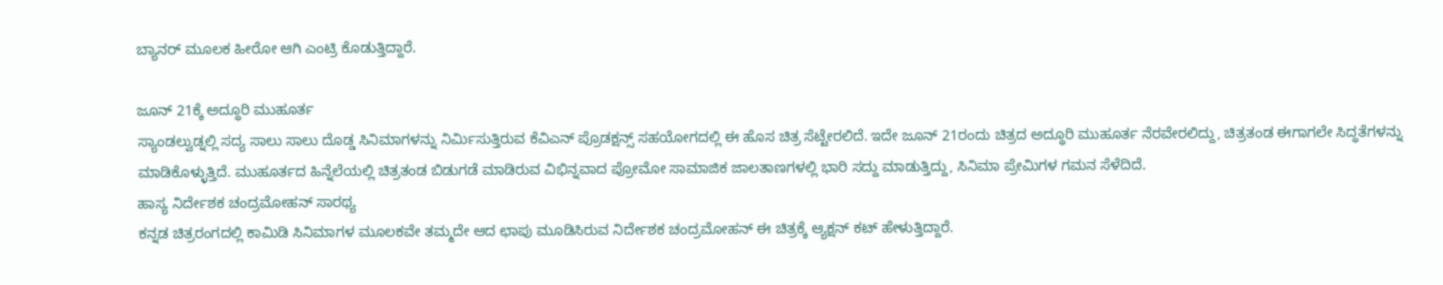ಬ್ಯಾನರ್ ಮೂಲಕ ಹೀರೋ ಆಗಿ ಎಂಟ್ರಿ ಕೊಡುತ್ತಿದ್ದಾರೆ.

ಜೂನ್ 21ಕ್ಕೆ ಅದ್ಧೂರಿ ಮುಹೂರ್ತ
ಸ್ಯಾಂಡಲ್ವುಡ್ನಲ್ಲಿ ಸದ್ಯ ಸಾಲು ಸಾಲು ದೊಡ್ಡ ಸಿನಿಮಾಗಳನ್ನು ನಿರ್ಮಿಸುತ್ತಿರುವ ಕೆವಿಎನ್ ಪ್ರೊಡಕ್ಷನ್ಸ್ ಸಹಯೋಗದಲ್ಲಿ ಈ ಹೊಸ ಚಿತ್ರ ಸೆಟ್ಟೇರಲಿದೆ. ಇದೇ ಜೂನ್ 21ರಂದು ಚಿತ್ರದ ಅದ್ಧೂರಿ ಮುಹೂರ್ತ ನೆರವೇರಲಿದ್ದು, ಚಿತ್ರತಂಡ ಈಗಾಗಲೇ ಸಿದ್ಧತೆಗಳನ್ನು ಮಾಡಿಕೊಳ್ಳುತ್ತಿದೆ. ಮುಹೂರ್ತದ ಹಿನ್ನೆಲೆಯಲ್ಲಿ ಚಿತ್ರತಂಡ ಬಿಡುಗಡೆ ಮಾಡಿರುವ ವಿಭಿನ್ನವಾದ ಪ್ರೋಮೋ ಸಾಮಾಜಿಕ ಜಾಲತಾಣಗಳಲ್ಲಿ ಭಾರಿ ಸದ್ದು ಮಾಡುತ್ತಿದ್ದು, ಸಿನಿಮಾ ಪ್ರೇಮಿಗಳ ಗಮನ ಸೆಳೆದಿದೆ.
ಹಾಸ್ಯ ನಿರ್ದೇಶಕ ಚಂದ್ರಮೋಹನ್ ಸಾರಥ್ಯ
ಕನ್ನಡ ಚಿತ್ರರಂಗದಲ್ಲಿ ಕಾಮಿಡಿ ಸಿನಿಮಾಗಳ ಮೂಲಕವೇ ತಮ್ಮದೇ ಆದ ಛಾಪು ಮೂಡಿಸಿರುವ ನಿರ್ದೇಶಕ ಚಂದ್ರಮೋಹನ್ ಈ ಚಿತ್ರಕ್ಕೆ ಆ್ಯಕ್ಷನ್ ಕಟ್ ಹೇಳುತ್ತಿದ್ದಾರೆ.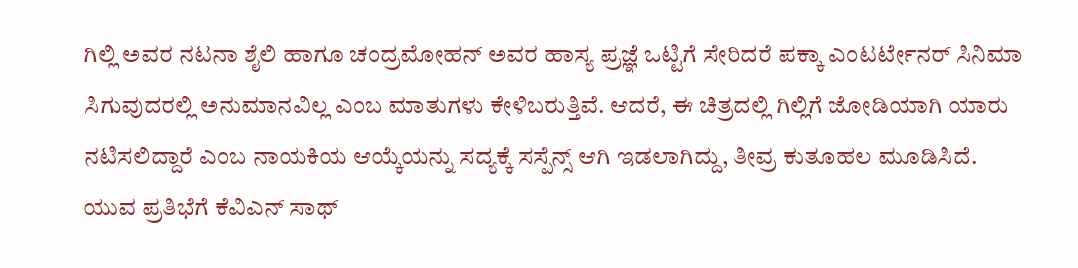ಗಿಲ್ಲಿ ಅವರ ನಟನಾ ಶೈಲಿ ಹಾಗೂ ಚಂದ್ರಮೋಹನ್ ಅವರ ಹಾಸ್ಯ ಪ್ರಜ್ಞೆ ಒಟ್ಟಿಗೆ ಸೇರಿದರೆ ಪಕ್ಕಾ ಎಂಟರ್ಟೇನರ್ ಸಿನಿಮಾ ಸಿಗುವುದರಲ್ಲಿ ಅನುಮಾನವಿಲ್ಲ ಎಂಬ ಮಾತುಗಳು ಕೇಳಿಬರುತ್ತಿವೆ. ಆದರೆ, ಈ ಚಿತ್ರದಲ್ಲಿ ಗಿಲ್ಲಿಗೆ ಜೋಡಿಯಾಗಿ ಯಾರು ನಟಿಸಲಿದ್ದಾರೆ ಎಂಬ ನಾಯಕಿಯ ಆಯ್ಕೆಯನ್ನು ಸದ್ಯಕ್ಕೆ ಸಸ್ಪೆನ್ಸ್ ಆಗಿ ಇಡಲಾಗಿದ್ದು, ತೀವ್ರ ಕುತೂಹಲ ಮೂಡಿಸಿದೆ.
ಯುವ ಪ್ರತಿಭೆಗೆ ಕೆವಿಎನ್ ಸಾಥ್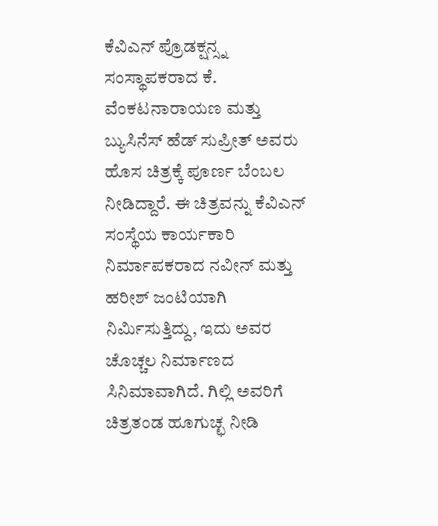ಕೆವಿಎನ್ ಪ್ರೊಡಕ್ಷನ್ಸ್ನ ಸಂಸ್ಥಾಪಕರಾದ ಕೆ. ವೆಂಕಟನಾರಾಯಣ ಮತ್ತು ಬ್ಯುಸಿನೆಸ್ ಹೆಡ್ ಸುಪ್ರೀತ್ ಅವರು ಹೊಸ ಚಿತ್ರಕ್ಕೆ ಪೂರ್ಣ ಬೆಂಬಲ ನೀಡಿದ್ದಾರೆ. ಈ ಚಿತ್ರವನ್ನು ಕೆವಿಎನ್ ಸಂಸ್ಥೆಯ ಕಾರ್ಯಕಾರಿ ನಿರ್ಮಾಪಕರಾದ ನವೀನ್ ಮತ್ತು ಹರೀಶ್ ಜಂಟಿಯಾಗಿ ನಿರ್ಮಿಸುತ್ತಿದ್ದು, ಇದು ಅವರ ಚೊಚ್ಚಲ ನಿರ್ಮಾಣದ ಸಿನಿಮಾವಾಗಿದೆ. ಗಿಲ್ಲಿ ಅವರಿಗೆ ಚಿತ್ರತಂಡ ಹೂಗುಚ್ಛ ನೀಡಿ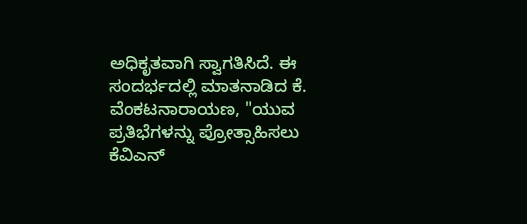ಅಧಿಕೃತವಾಗಿ ಸ್ವಾಗತಿಸಿದೆ. ಈ ಸಂದರ್ಭದಲ್ಲಿ ಮಾತನಾಡಿದ ಕೆ. ವೆಂಕಟನಾರಾಯಣ, "ಯುವ ಪ್ರತಿಭೆಗಳನ್ನು ಪ್ರೋತ್ಸಾಹಿಸಲು ಕೆವಿಎನ್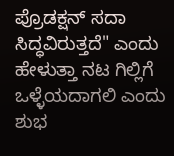ಪ್ರೊಡಕ್ಷನ್ ಸದಾ ಸಿದ್ಧವಿರುತ್ತದೆ" ಎಂದು ಹೇಳುತ್ತಾ ನಟ ಗಿಲ್ಲಿಗೆ ಒಳ್ಳೆಯದಾಗಲಿ ಎಂದು ಶುಭ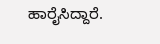ಹಾರೈಸಿದ್ದಾರೆ.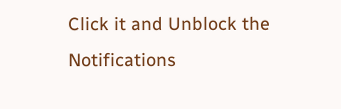Click it and Unblock the Notifications